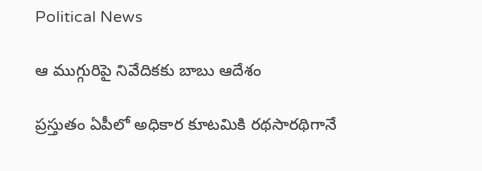Political News

ఆ ముగ్గురిపై నివేదికకు బాబు ఆదేశం

ప్రస్తుతం ఏపీలో అధికార కూటమికి రథసారథిగానే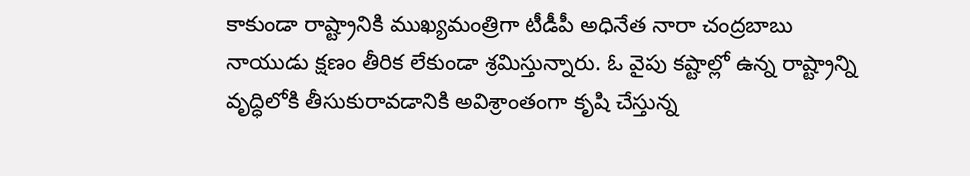కాకుండా రాష్ట్రానికి ముఖ్యమంత్రిగా టీడీపీ అధినేత నారా చంద్రబాబు నాయుడు క్షణం తీరిక లేకుండా శ్రమిస్తున్నారు. ఓ వైపు కష్టాల్లో ఉన్న రాష్ట్రాన్ని వృద్ధిలోకి తీసుకురావడానికి అవిశ్రాంతంగా కృషి చేస్తున్న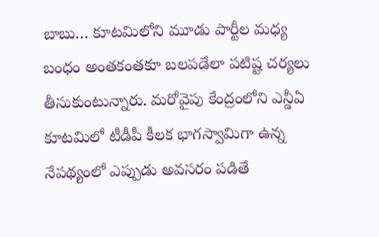బాబు… కూటమిలోని మూడు పార్టీల మధ్య బంధం అంతకంతకూ బలపడేలా పటిష్ట చర్యలు తీసుకుంటున్నారు. మరోవైపు కేంద్రంలోని ఎన్డీఏ కూటమిలో టీడీపీ కీలక భాగస్వామిగా ఉన్న నేపథ్యంలో ఎప్పుడు అవసరం పడితే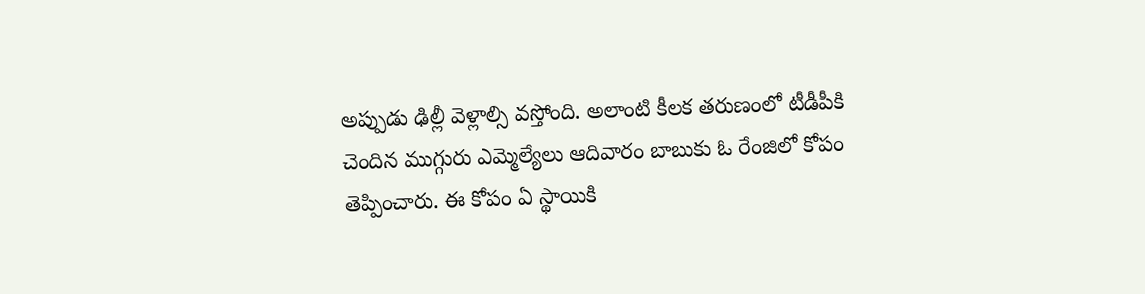అప్పుడు ఢిల్లీ వెళ్లాల్సి వస్తోంది. అలాంటి కీలక తరుణంలో టీడీపీకి చెందిన ముగ్గురు ఎమ్మెల్యేలు ఆదివారం బాబుకు ఓ రేంజిలో కోపం తెప్పించారు. ఈ కోపం ఏ స్థాయికి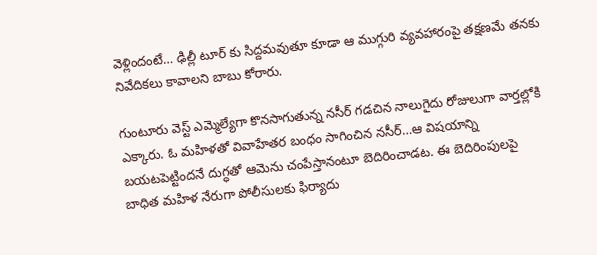వెళ్లిందంటే… ఢిల్లీ టూర్ కు సిద్దమవుతూ కూడా ఆ ముగ్గురి వ్యవహారంపై తక్షణమే తనకు నివేదికలు కావాలని బాబు కోరారు.

గుంటూరు వెస్ట్ ఎమ్మెల్యేగా కొనసాగుతున్న నసీర్ గడచిన నాలుగైదు రోజులుగా వార్తల్లోకి ఎక్కారు. ఓ మహిళతో వివాహేతర బంధం సాగించిన నసీర్…ఆ విషయాన్ని బయటపెట్టిందనే దుగ్ధతో ఆమెను చంపేస్తానంటూ బెదిరించాడట. ఈ బెదిరింపులపై బాధిత మహిళ నేరుగా పోలీసులకు ఫిర్యాదు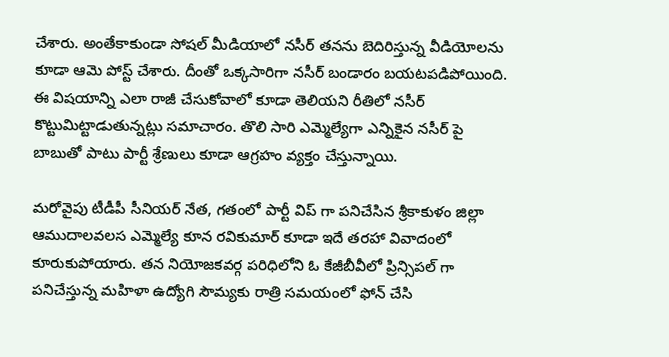చేశారు. అంతేకాకుండా సోషల్ మీడియాలో నసీర్ తనను బెదిరిస్తున్న వీడియోలను కూడా ఆమె పోస్ట్ చేశారు. దీంతో ఒక్కసారిగా నసీర్ బండారం బయటపడిపోయింది. ఈ విషయాన్ని ఎలా రాజీ చేసుకోవాలో కూడా తెలియని రీతిలో నసీర్ కొట్టుమిట్టాడుతున్నట్లు సమాచారం. తొలి సారి ఎమ్మెల్యేగా ఎన్నికైన నసీర్ పై బాబుతో పాటు పార్టీ శ్రేణులు కూడా ఆగ్రహం వ్యక్తం చేస్తున్నాయి.

మరోవైపు టీడీపీ సీనియర్ నేత, గతంలో పార్టీ విప్ గా పనిచేసిన శ్రీకాకుళం జిల్లా ఆముదాలవలస ఎమ్మెల్యే కూన రవికుమార్ కూడా ఇదే తరహా వివాదంలో కూరుకుపోయారు. తన నియోజకవర్గ పరిధిలోని ఓ కేజీబీవీలో ప్రిన్సిపల్ గా పనిచేస్తున్న మహిళా ఉద్యోగి సౌమ్యకు రాత్రి సమయంలో ఫోన్ చేసి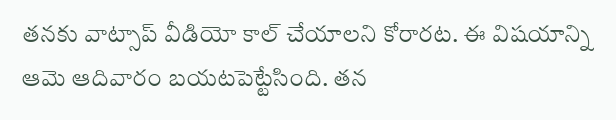తనకు వాట్సాప్ వీడియో కాల్ చేయాలని కోరారట. ఈ విషయాన్ని ఆమె ఆదివారం బయటపెట్టేసింది. తన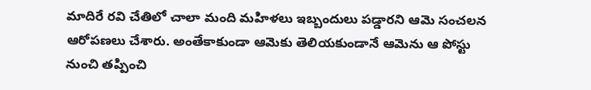మాదిరే రవి చేతిలో చాలా మంది మహిళలు ఇబ్బందులు పడ్డారని ఆమె సంచలన ఆరోపణలు చేశారు. అంతేకాకుండా ఆమెకు తెలియకుండానే ఆమెను ఆ పోస్టు నుంచి తప్పించి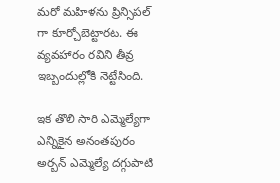మరో మహిళను ప్రిన్సిపల్ గా కూర్చోబెట్టారట. ఈ వ్యవహారం రవిని తీవ్ర ఇబ్బందుల్లోకి నెట్టేసింది.

ఇక తొలి సారి ఎమ్మెల్యేగా ఎన్నికైన అనంతపురం అర్బన్ ఎమ్మెల్యే దగ్గుపాటి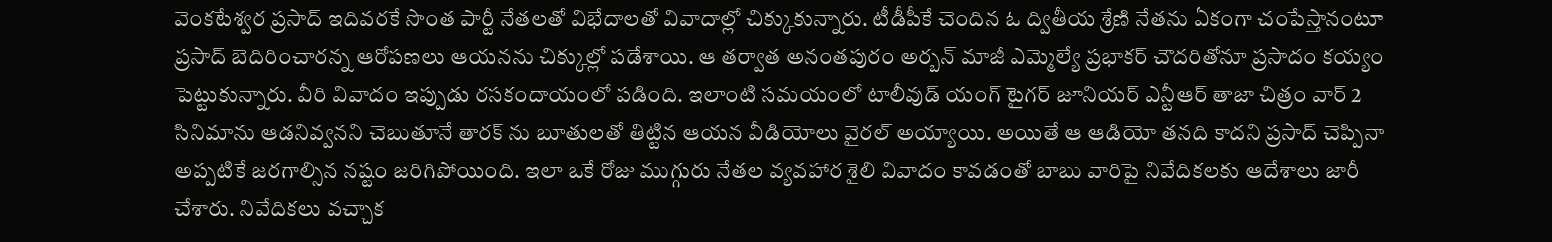వెంకటేశ్వర ప్రసాద్ ఇదివరకే సొంత పార్టీ నేతలతో విభేదాలతో వివాదాల్లో చిక్కుకున్నారు. టీడీపీకే చెందిన ఓ ద్వితీయ శ్రేణి నేతను ఏకంగా చంపేస్తానంటూ ప్రసాద్ బెదిరించారన్న ఆరోపణలు ఆయనను చిక్కుల్లో పడేశాయి. ఆ తర్వాత అనంతపురం అర్బన్ మాజీ ఎమ్మెల్యే ప్రభాకర్ చౌదరితోనూ ప్రసాదం కయ్యం పెట్టుకున్నారు. వీరి వివాదం ఇప్పుడు రసకందాయంలో పడింది. ఇలాంటి సమయంలో టాలీవుడ్ యంగ్ టైగర్ జూనియర్ ఎన్టీఆర్ తాజా చిత్రం వార్ 2 సినిమాను ఆడనివ్వనని చెబుతూనే తారక్ ను బూతులతో తిట్టిన ఆయన వీడియోలు వైరల్ అయ్యాయి. అయితే ఆ ఆడియో తనది కాదని ప్రసాద్ చెప్పినా అప్పటికే జరగాల్సిన నష్టం జరిగిపోయింది. ఇలా ఒకే రోజు ముగ్గురు నేతల వ్యవహార శైలి వివాదం కావడంతో బాబు వారిపై నివేదికలకు ఆదేశాలు జారీ చేశారు. నివేదికలు వచ్చాక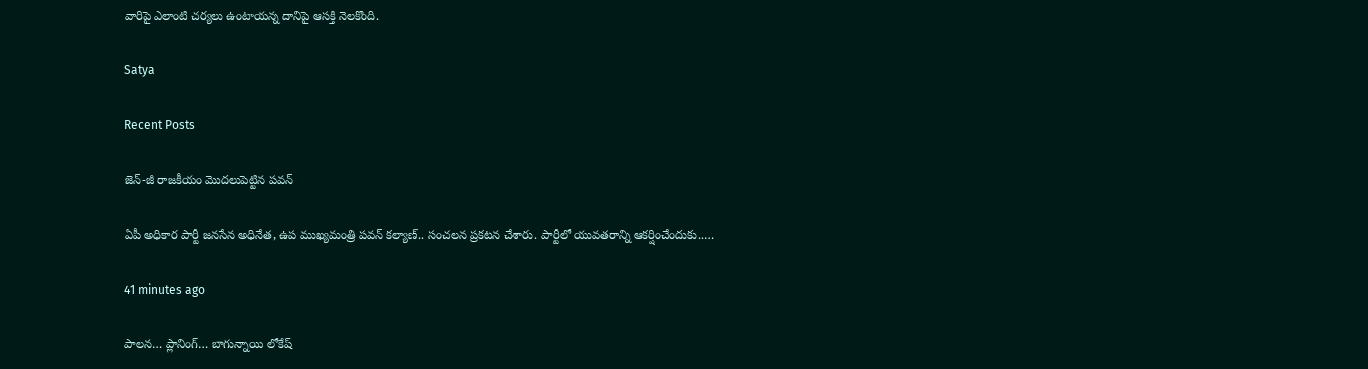వారిపై ఎలాంటి చర్యలు ఉంటాయన్న దానిపై ఆసక్తి నెలకొంది.

Satya

Recent Posts

జెన్‌-జీ రాజకీయం మొదలుపెట్టిన పవన్

ఏపీ అధికార పార్టీ జ‌న‌సేన అధినేత‌, ఉప ముఖ్య‌మంత్రి ప‌వ‌న్ క‌ల్యాణ్‌.. సంచ‌ల‌న ప్ర‌క‌ట‌న చేశారు. పార్టీలో యువ‌త‌రాన్ని ఆకర్షించేందుకు..…

41 minutes ago

పాలన… ప్లానింగ్… బాగున్నాయి లోకేష్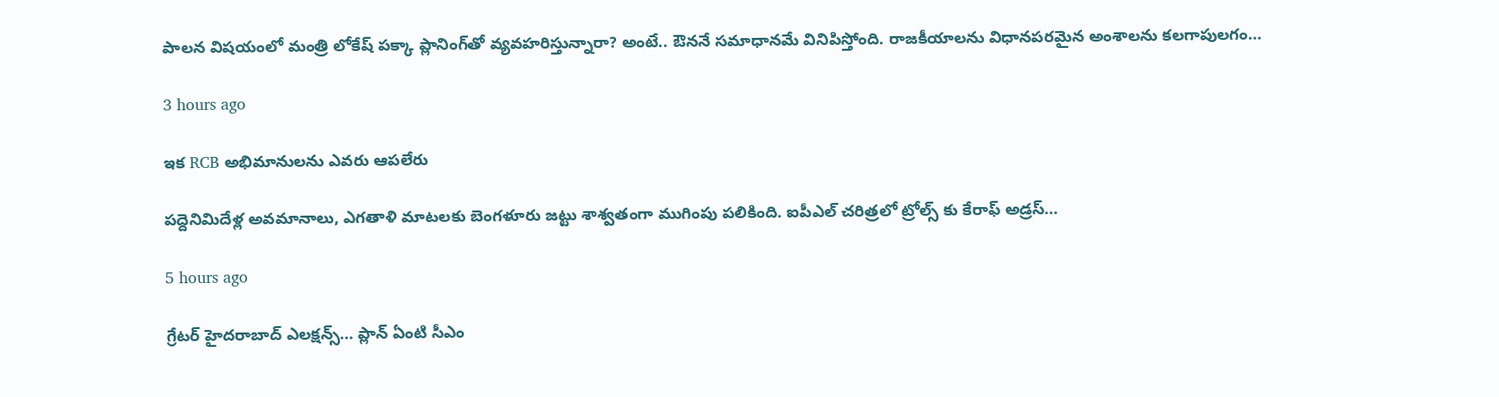పాల‌న విష‌యంలో మంత్రి లోకేష్ ప‌క్కా ప్లానింగ్‌తో వ్య‌వ‌హ‌రిస్తున్నారా? అంటే.. ఔన‌నే స‌మాధాన‌మే వినిపిస్తోంది. రాజ‌కీయాల‌ను విధాన‌ప‌ర‌మైన అంశాల‌ను క‌ల‌గాపుల‌గం…

3 hours ago

ఇక RCB అభిమానులను ఎవరు ఆపలేరు

పద్దెనిమిదేళ్ల అవమానాలు, ఎగతాళి మాటలకు బెంగళూరు జట్టు శాశ్వతంగా ముగింపు పలికింది. ఐపీఎల్ చరిత్రలో ట్రోల్స్ కు కేరాఫ్ అడ్రస్…

5 hours ago

గ్రేటర్ హైద‌రాబాద్ ఎల‌క్ష‌న్స్‌… ప్లాన్ ఏంటి సీఎం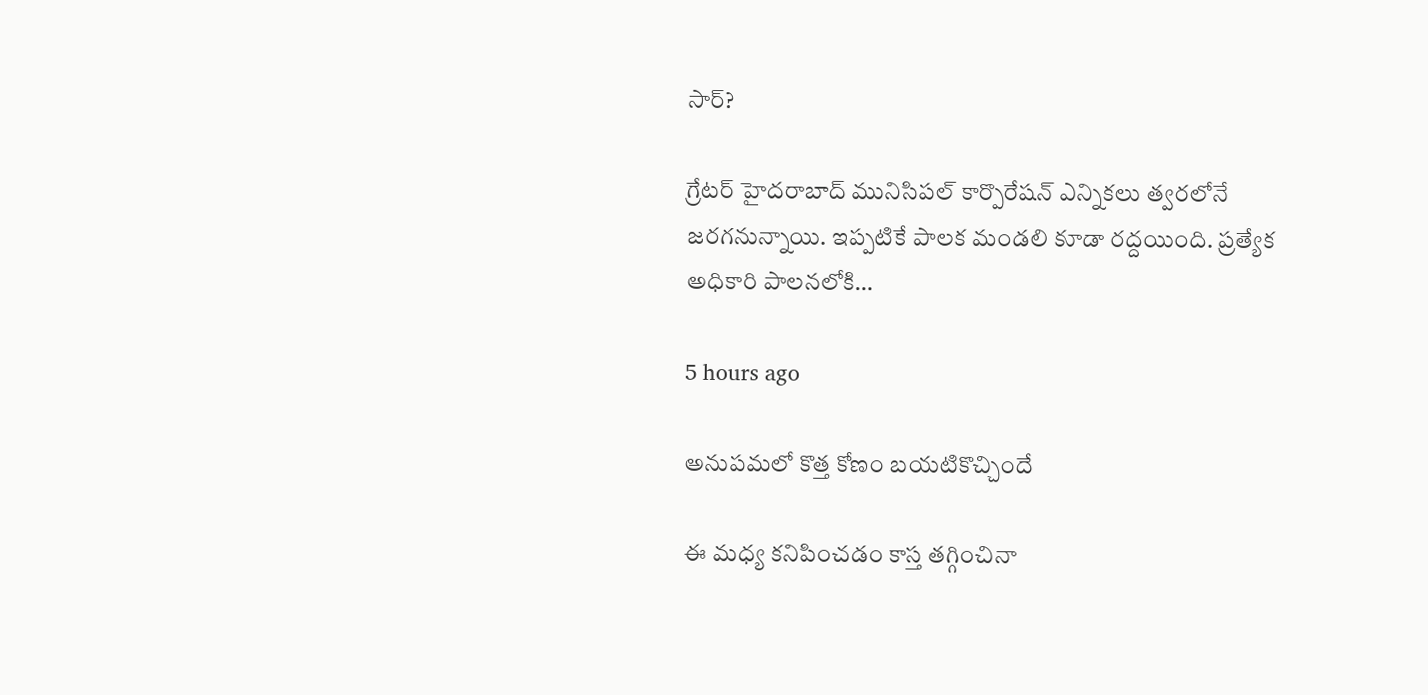సార్?

గ్రేట‌ర్ హైద‌రాబాద్ మునిసిప‌ల్ కార్పొరేష‌న్ ఎన్నిక‌లు త్వ‌ర‌లోనే జ‌ర‌గ‌నున్నాయి. ఇప్ప‌టికే పాల‌క మండ‌లి కూడా ర‌ద్ద‌యింది. ప్ర‌త్యేక అధికారి పాల‌న‌లోకి…

5 hours ago

అనుపమలో కొత్త కోణం బయటికొచ్చిందే

ఈ మధ్య కనిపించడం కాస్త తగ్గించినా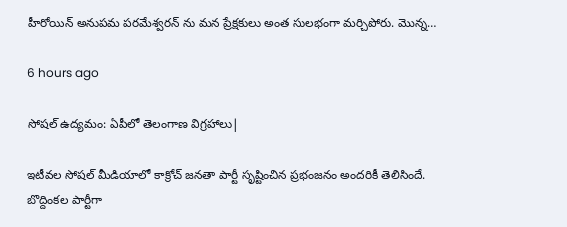హీరోయిన్ అనుపమ పరమేశ్వరన్ ను మన ప్రేక్షకులు అంత సులభంగా మర్చిపోరు. మొన్న…

6 hours ago

సోష‌ల్ ఉద్య‌మం: ఏపీలో తెలంగాణ విగ్ర‌హాలు|

ఇటీవ‌ల సోష‌ల్ మీడియాలో కాక్రోచ్ జ‌న‌తా పార్టీ సృష్టించిన ప్ర‌భంజ‌నం అంద‌రికీ తెలిసిందే. బొద్దింక‌ల పార్టీగా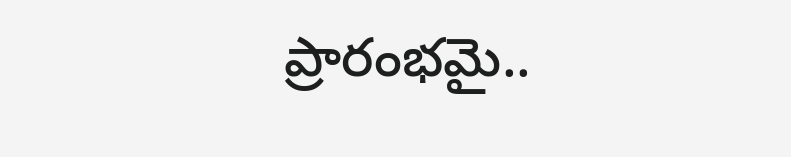ప్రారంభ‌మై..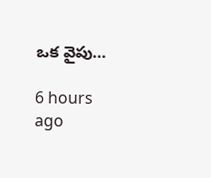ఒక వైపు…

6 hours ago